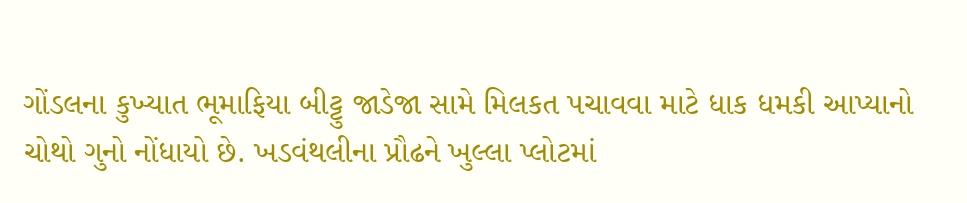ગોંડલના કુખ્યાત ભૂમાફિયા બીટ્ટુ જાડેજા સામે મિલકત પચાવવા માટે ધાક ધમકી આપ્યાનો ચોથો ગુનો નોંધાયો છે. ખડવંથલીના પ્રૌઢને ખુલ્લા પ્લોટમાં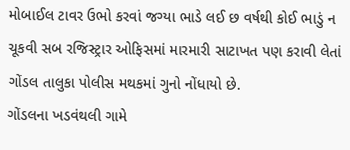મોબાઈલ ટાવર ઉભો કરવાં જગ્યા ભાડે લઈ છ વર્ષથી કોઈ ભાડું ન ચૂકવી સબ રજિસ્ટ્રાર ઓફિસમાં મારમારી સાટાખત પણ કરાવી લેતાં ગોંડલ તાલુકા પોલીસ મથકમાં ગુનો નોંધાયો છે.
ગોંડલના ખડવંથલી ગામે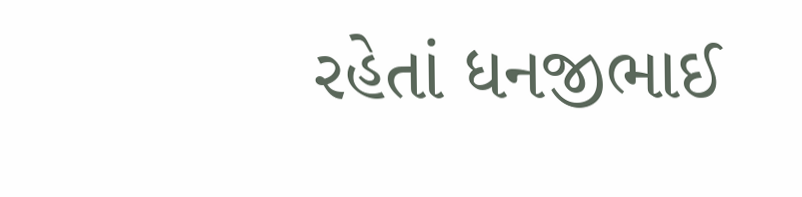રહેતાં ધનજીભાઈ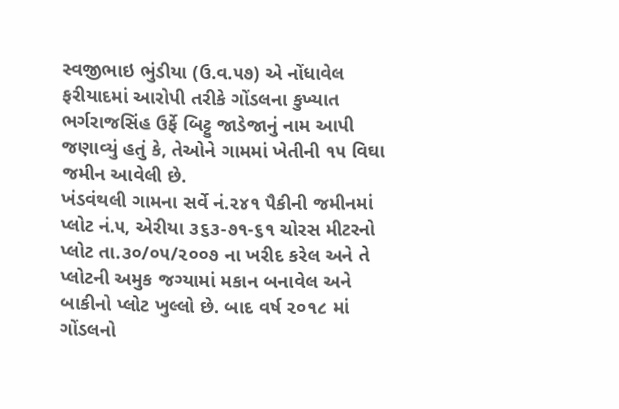સ્વજીભાઇ ભુંડીયા (ઉ.વ.૫૭) એ નોંધાવેલ ફરીયાદમાં આરોપી તરીકે ગોંડલના કુખ્યાત ભર્ગરાજસિંહ ઉર્ફે બિટ્ટુ જાડેજાનું નામ આપી જણાવ્યું હતું કે, તેઓને ગામમાં ખેતીની ૧૫ વિઘા જમીન આવેલી છે.
ખંડવંથલી ગામના સર્વે નં.૨૪૧ પૈકીની જમીનમાં પ્લોટ નં.૫, એરીયા ૩૬૩-૭૧-૬૧ ચોરસ મીટરનો પ્લોટ તા.૩૦/૦૫/૨૦૦૭ ના ખરીદ કરેલ અને તે પ્લોટની અમુક જગ્યામાં મકાન બનાવેલ અને બાકીનો પ્લોટ ખુલ્લો છે. બાદ વર્ષ ૨૦૧૮ માં ગોંડલનો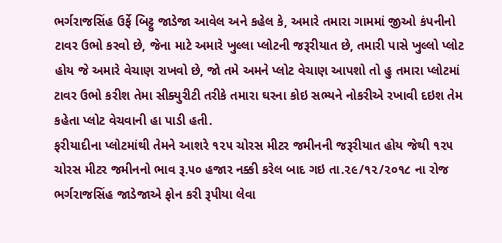ભર્ગરાજસિંહ ઉર્ફે બિટ્ટુ જાડેજા આવેલ અને કહેલ કે, અમારે તમારા ગામમાં જીઓ કંપનીનો ટાવર ઉભો કરવો છે, જેના માટે અમારે ખુલ્લા પ્લોટની જરૂરીયાત છે, તમારી પાસે ખુલ્લો પ્લોટ હોય જે અમારે વેચાણ રાખવો છે, જો તમે અમને પ્લોટ વેચાણ આપશો તો હુ તમારા પ્લોટમાં ટાવર ઉભો કરીશ તેમા સીક્યુરીટી તરીકે તમારા ઘરના કોઇ સભ્યને નોકરીએ રખાવી દઇશ તેમ કહેતા પ્લોટ વેચવાની હા પાડી હતી.
ફરીયાદીના પ્લોટમાંથી તેમને આશરે ૧૨૫ ચોરસ મીટર જમીનની જરૂરીયાત હોય જેથી ૧૨૫ ચોરસ મીટર જમીનનો ભાવ રૂ.૫૦ હજાર નક્કી કરેલ બાદ ગઇ તા.૨૯/૧૨/૨૦૧૮ ના રોજ ભર્ગરાજસિંહ જાડેજાએ ફોન કરી રૂપીયા લેવા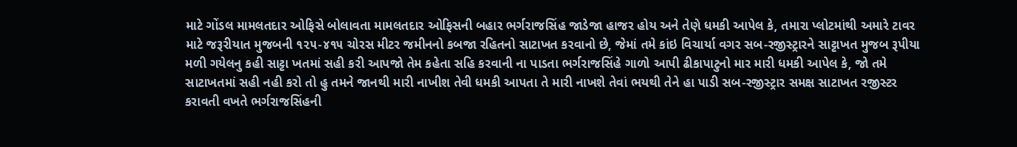માટે ગોંડલ મામલતદાર ઓફિસે બોલાવતા મામલતદાર ઓફિસની બહાર ભર્ગરાજસિંહ જાડેજા હાજર હોય અને તેણે ધમકી આપેલ કે, તમારા પ્લોટમાંથી અમારે ટાવર માટે જરૂરીયાત મુજબની ૧૨૫-૪૧૫ ચોરસ મીટર જમીનનો કબજા રહિતનો સાટાખત કરવાનો છે, જેમાં તમે કાંઇ વિચાર્યા વગર સબ-રજીસ્ટ્રારને સાટ્ટાખત મુજબ રૂપીયા મળી ગયેલનુ કહી સાટ્ટા ખતમાં સહી કરી આપજો તેમ કહેતા સહિ કરવાની ના પાડતા ભર્ગરાજસિંહે ગાળો આપી ઢીકાપાટુનો માર મારી ધમકી આપેલ કે, જો તમે સાટાખતમાં સહી નહી કરો તો હુ તમને જાનથી મારી નાખીશ તેવી ધમકી આપતા તે મારી નાખશે તેવાં ભયથી તેને હા પાડી સબ-રજીસ્ટ્રાર સમક્ષ સાટાખત રજીસ્ટર કરાવતી વખતે ભર્ગરાજસિંહની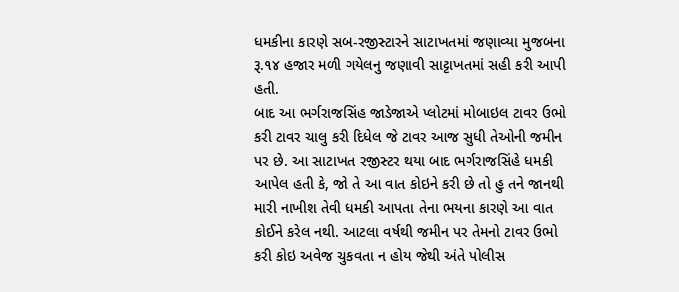ધમકીના કારણે સબ-રજીસ્ટારને સાટાખતમાં જણાવ્યા મુજબના રૂ.૧૪ હજાર મળી ગયેલનુ જણાવી સાટ્ટાખતમાં સહી કરી આપી હતી.
બાદ આ ભર્ગરાજસિંહ જાડેજાએ પ્લોટમાં મોબાઇલ ટાવર ઉભો કરી ટાવર ચાલુ કરી દિધેલ જે ટાવર આજ સુધી તેઓની જમીન પર છે. આ સાટાખત રજીસ્ટર થયા બાદ ભર્ગરાજસિંહે ધમકી આપેલ હતી કે, જો તે આ વાત કોઇને કરી છે તો હુ તને જાનથી મારી નાખીશ તેવી ધમકી આપતા તેના ભયના કારણે આ વાત કોઈને કરેલ નથી. આટલા વર્ષથી જમીન પર તેમનો ટાવર ઉભો કરી કોઇ અવેજ ચુકવતા ન હોય જેથી અંતે પોલીસ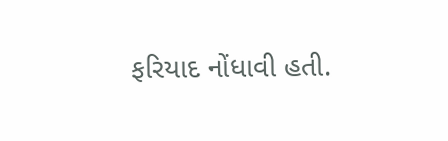ફરિયાદ નોંધાવી હતી.